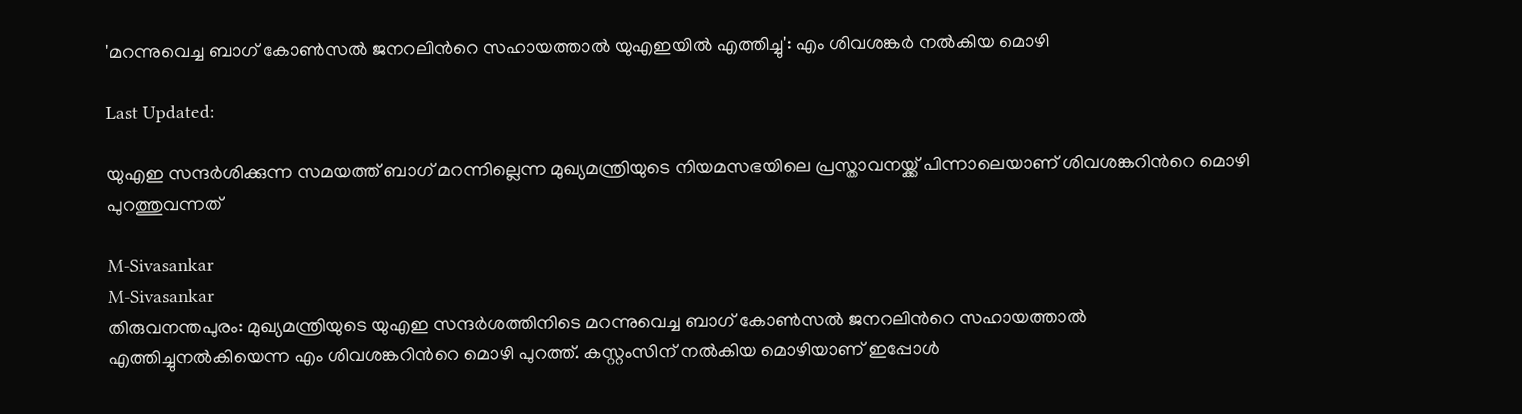'മറന്നുവെച്ച ബാഗ് കോൺസൽ ജനറലിന്‍റെ സഹായത്താൽ യുഎഇയിൽ എത്തിച്ചു': എം ശിവശങ്കർ നൽകിയ മൊഴി

Last Updated:

യുഎഇ സന്ദർശിക്കുന്ന സമയത്ത് ബാഗ് മറന്നില്ലെന്ന മുഖ്യമന്ത്രിയുടെ നിയമസഭയിലെ പ്രസ്താവനയ്ക്ക് പിന്നാലെയാണ് ശിവശങ്കറിന്‍റെ മൊഴി പുറത്തുവന്നത്

M-Sivasankar
M-Sivasankar
തിരുവനന്തപുരം: മുഖ്യമന്ത്രിയുടെ യുഎഇ സന്ദർശത്തിനിടെ മറന്നുവെച്ച ബാഗ് കോൺസൽ ജനറലിന്‍റെ സഹായത്താൽ എത്തിച്ചുനൽകിയെന്ന എം ശിവശങ്കറിന്‍റെ മൊഴി പുറത്ത്. കസ്റ്റംസിന് നൽകിയ മൊഴിയാണ് ഇപ്പോൾ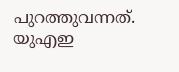പുറത്തുവന്നത്. യുഎഇ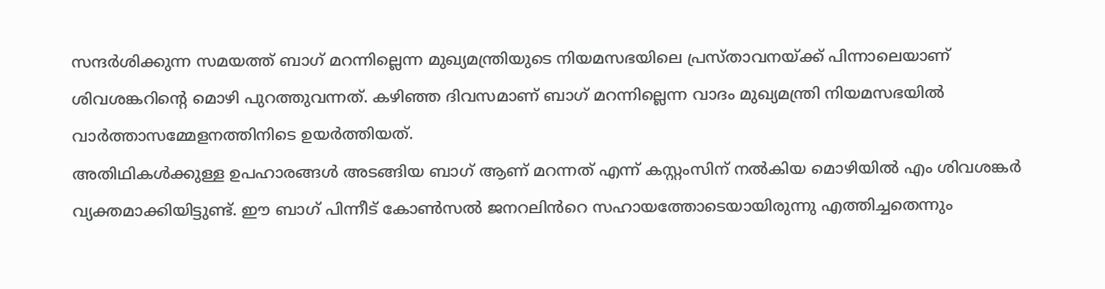സന്ദർശിക്കുന്ന സമയത്ത് ബാഗ് മറന്നില്ലെന്ന മുഖ്യമന്ത്രിയുടെ നിയമസഭയിലെ പ്രസ്താവനയ്ക്ക് പിന്നാലെയാണ് ശിവശങ്കറിന്‍റെ മൊഴി പുറത്തുവന്നത്. കഴിഞ്ഞ ദിവസമാണ് ബാഗ് മറന്നില്ലെന്ന വാദം മുഖ്യമന്ത്രി നിയമസഭയിൽ വാർത്താസമ്മേളനത്തിനിടെ ഉയർത്തിയത്.
അതിഥികൾക്കുള്ള ഉപഹാരങ്ങൾ അടങ്ങിയ ബാഗ് ആണ് മറന്നത് എന്ന് കസ്റ്റംസിന് നൽകിയ മൊഴിയിൽ എം ശിവശങ്കർ വ്യക്തമാക്കിയിട്ടുണ്ട്. ഈ ബാഗ് പിന്നീട് കോൺസൽ ജനറലിൻറെ സഹായത്തോടെയായിരുന്നു എത്തിച്ചതെന്നും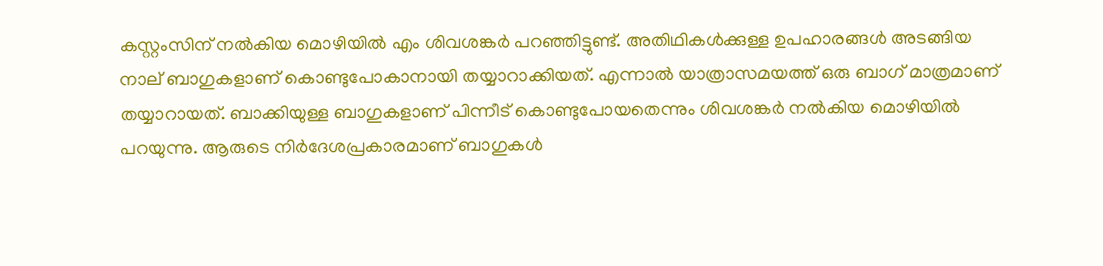കസ്റ്റംസിന് നൽകിയ മൊഴിയിൽ എം ശിവശങ്കർ പറഞ്ഞിട്ടുണ്ട്. അതിഥികൾക്കുള്ള ഉപഹാരങ്ങൾ അടങ്ങിയ നാല് ബാഗുകളാണ് കൊണ്ടുപോകാനായി തയ്യാറാക്കിയത്. എന്നാൽ യാത്രാസമയത്ത് ഒരു ബാഗ് മാത്രമാണ് തയ്യാറായത്. ബാക്കിയുള്ള ബാഗുകളാണ് പിന്നീട് കൊണ്ടുപോയതെന്നും ശിവശങ്കർ നൽകിയ മൊഴിയിൽ പറയുന്നു. ആരുടെ നിർദേശപ്രകാരമാണ് ബാഗുകൾ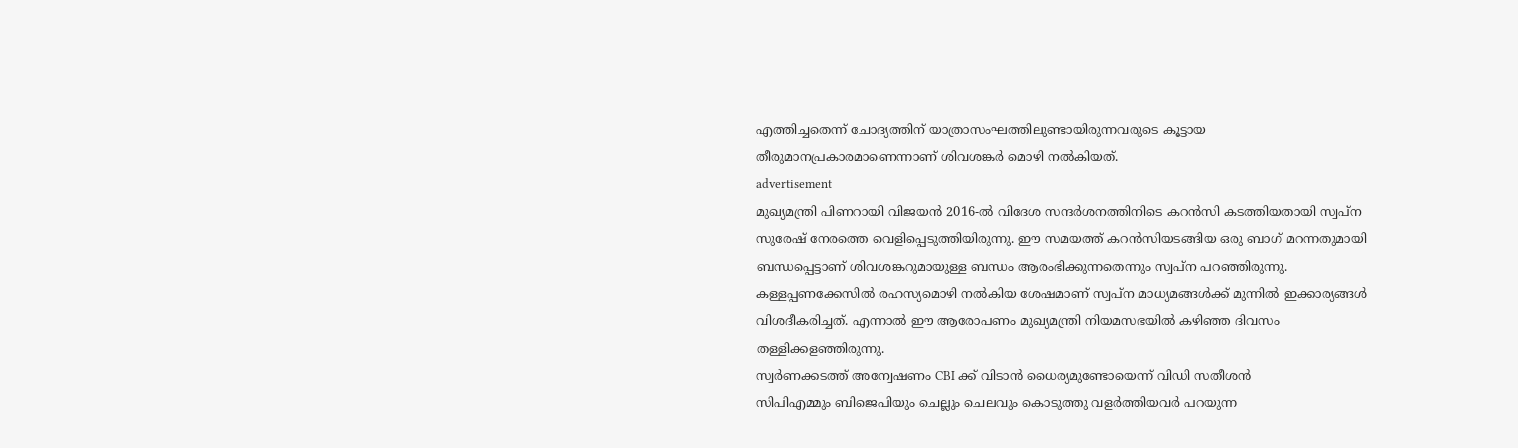എത്തിച്ചതെന്ന് ചോദ്യത്തിന് യാത്രാസംഘത്തിലുണ്ടായിരുന്നവരുടെ കൂട്ടായ തീരുമാനപ്രകാരമാണെന്നാണ് ശിവശങ്കർ മൊഴി നൽകിയത്.
advertisement
മുഖ്യമന്ത്രി പിണറായി വിജയൻ 2016-ൽ വിദേശ സന്ദർശനത്തിനിടെ കറൻസി കടത്തിയതായി സ്വപ്ന സുരേഷ് നേരത്തെ വെളിപ്പെടുത്തിയിരുന്നു. ഈ സമയത്ത് കറൻസിയടങ്ങിയ ഒരു ബാഗ് മറന്നതുമായി ബന്ധപ്പെട്ടാണ് ശിവശങ്കറുമായുള്ള ബന്ധം ആരംഭിക്കുന്നതെന്നും സ്വപ്ന പറഞ്ഞിരുന്നു. കള്ളപ്പണക്കേസിൽ രഹസ്യമൊഴി നൽകിയ ശേഷമാണ് സ്വപ്ന മാധ്യമങ്ങൾക്ക് മുന്നിൽ ഇക്കാര്യങ്ങൾ വിശദീകരിച്ചത്. എന്നാല്‍ ഈ ആരോപണം മുഖ്യമന്ത്രി നിയമസഭയിൽ കഴിഞ്ഞ ദിവസം തള്ളിക്കളഞ്ഞിരുന്നു.
സ്വർണക്കടത്ത് അന്വേഷണം CBI ക്ക് വിടാൻ ധൈര്യമുണ്ടോയെന്ന് വിഡി സതീശൻ
സിപിഎമ്മും ബിജെപിയും ചെല്ലും ചെലവും കൊടുത്തു വളർത്തിയവർ പറയുന്ന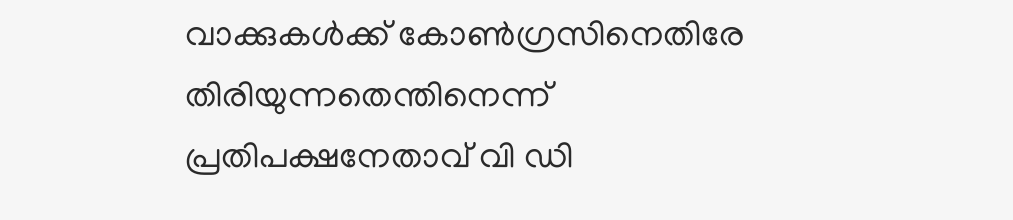വാക്കുകൾക്ക് കോൺഗ്രസിനെതിരേ തിരിയുന്നതെന്തിനെന്ന് പ്രതിപക്ഷനേതാവ് വി ഡി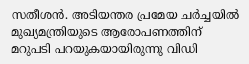സതീശൻ. അടിയന്തര പ്രമേയ ചർച്ചയിൽ മുഖ്യമന്ത്രിയുടെ ആരോപണത്തിന് മറുപടി പറയുകയായിരുന്നു വിഡി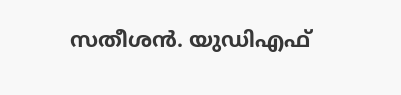സതീശൻ. യുഡിഎഫ്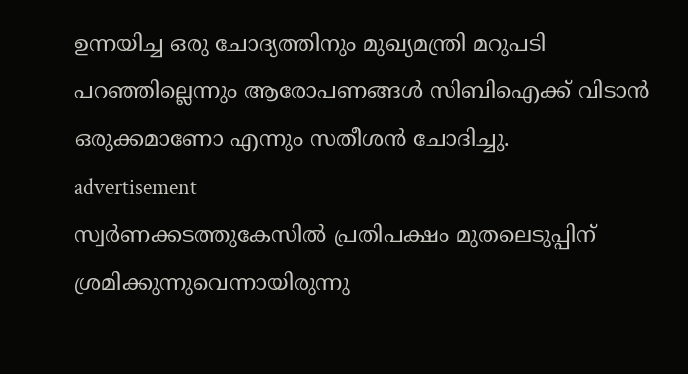ഉന്നയിച്ച ഒരു ചോദ്യത്തിനും മുഖ്യമന്ത്രി മറുപടി പറഞ്ഞില്ലെന്നും ആരോപണങ്ങൾ സിബിഐക്ക് വിടാൻ ഒരുക്കമാണോ എന്നും സതീശൻ ചോദിച്ചു.
advertisement
സ്വർണക്കടത്തുകേസിൽ പ്രതിപക്ഷം മുതലെടുപ്പിന് ശ്രമിക്കുന്നുവെന്നായിരുന്നു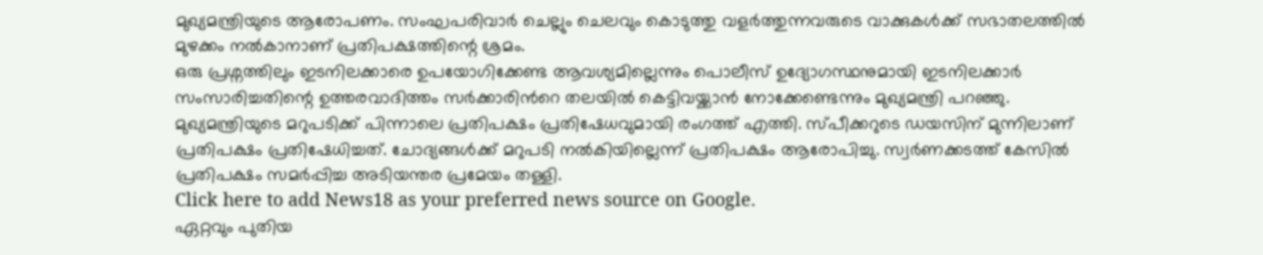മുഖ്യമന്ത്രിയുടെ ആരോപണം. സംഘപരിവാർ ചെല്ലും ചെലവും കൊടുത്തു വളർത്തുന്നവരുടെ വാക്കുകൾക്ക് സഭാതലത്തിൽ മുഴക്കം നൽകാനാണ് പ്രതിപക്ഷത്തിന്റെ ശ്രമം.
ഒരു പ്രശ്നത്തിലും ഇടനിലക്കാരെ ഉപയോഗിക്കേണ്ട ആവശ്യമില്ലെന്നും പൊലീസ് ഉദ്യോഗസ്ഥനുമായി ഇടനിലക്കാർ സംസാരിച്ചതിന്റെ ഉത്തരവാദിത്തം സർക്കാരിൻറെ തലയിൽ കെട്ടിവയ്ക്കാൻ നോക്കേണ്ടെന്നും മുഖ്യമന്ത്രി പറഞ്ഞു.
മുഖ്യമന്ത്രിയുടെ മറുപടിക്ക് പിന്നാലെ പ്രതിപക്ഷം പ്രതിഷേധവുമായി രംഗത്ത് എത്തി. സ്പീക്കറുടെ ഡയസിന് മുന്നിലാണ് പ്രതിപക്ഷം പ്രതിഷേധിച്ചത്. ചോദ്യങ്ങൾക്ക് മറുപടി നൽകിയില്ലെന്ന് പ്രതിപക്ഷം ആരോപിച്ചു. സ്വർണക്കടത്ത് കേസിൽ പ്രതിപക്ഷം സമർപ്പിച്ച അടിയന്തര പ്രമേയം തള്ളി.
Click here to add News18 as your preferred news source on Google.
ഏറ്റവും പുതിയ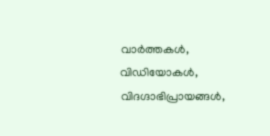വാർത്തകൾ, വിഡിയോകൾ, വിദഗ്ദാഭിപ്രായങ്ങൾ,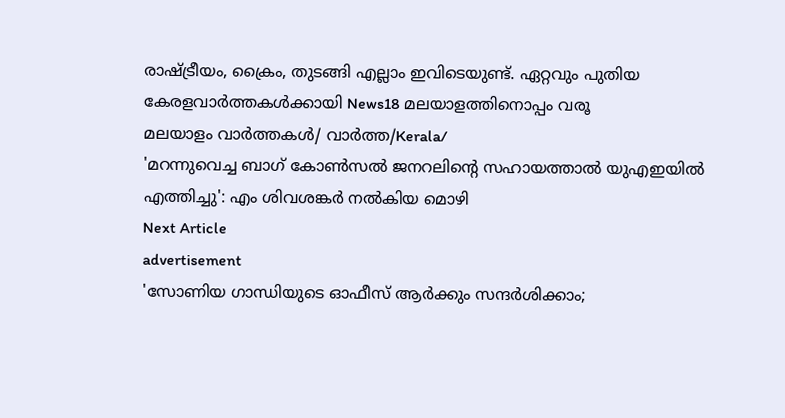രാഷ്ട്രീയം, ക്രൈം, തുടങ്ങി എല്ലാം ഇവിടെയുണ്ട്. ഏറ്റവും പുതിയ കേരളവാർത്തകൾക്കായി News18 മലയാളത്തിനൊപ്പം വരൂ
മലയാളം വാർത്തകൾ/ വാർത്ത/Kerala/
'മറന്നുവെച്ച ബാഗ് കോൺസൽ ജനറലിന്‍റെ സഹായത്താൽ യുഎഇയിൽ എത്തിച്ചു': എം ശിവശങ്കർ നൽകിയ മൊഴി
Next Article
advertisement
'സോണിയ ഗാന്ധിയുടെ ഓഫീസ് ആർക്കും സന്ദർശിക്കാം;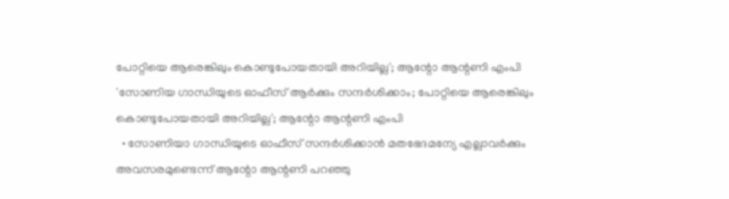പോറ്റിയെ ആരെങ്കിലും കൊണ്ടുപോയതായി അറിയില്ല'; ആന്റോ ആന്റണി എംപി
'സോണിയ ഗാന്ധിയുടെ ഓഫീസ് ആർക്കും സന്ദർശിക്കാം; പോറ്റിയെ ആരെങ്കിലും കൊണ്ടുപോയതായി അറിയില്ല'; ആന്റോ ആന്റണി എംപി
  • സോണിയാ ഗാന്ധിയുടെ ഓഫീസ് സന്ദർശിക്കാൻ മതഭേദമന്യേ എല്ലാവർക്കും അവസരമുണ്ടെന്ന് ആന്റോ ആന്റണി പറഞ്ഞു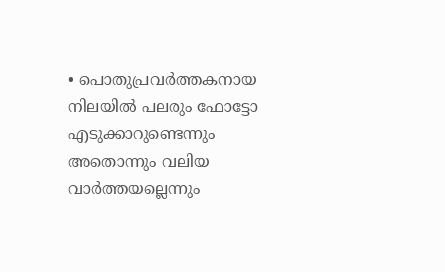• പൊതുപ്രവർത്തകനായ നിലയിൽ പലരും ഫോട്ടോ എടുക്കാറുണ്ടെന്നും അതൊന്നും വലിയ വാർത്തയല്ലെന്നും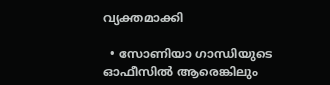വ്യക്തമാക്കി

  • സോണിയാ ഗാന്ധിയുടെ ഓഫീസിൽ ആരെങ്കിലും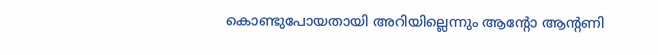കൊണ്ടുപോയതായി അറിയില്ലെന്നും ആന്റോ ആന്റണി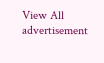View All
advertisement